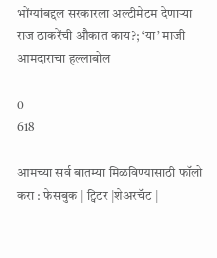भोंग्यांबद्दल सरकारला अल्टीमेटम देणाऱ्या राज ठाकरेंची औकात काय?; ‘या’ माजी आमदाराचा हल्लाबोल

0
618

आमच्या सर्व बातम्या मिळविण्यासाठी फॉलो करा : फेसबुक | ट्विटर |शेअरचॅट |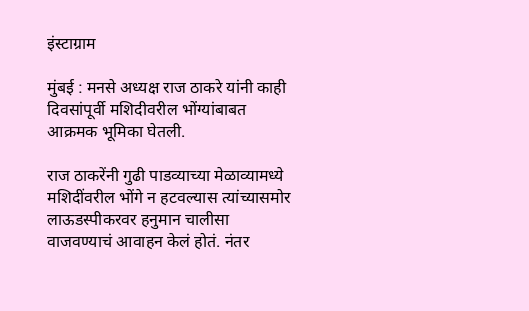इंस्टाग्राम

मुंबई : मनसे अध्यक्ष राज ठाकरे यांनी काही दिवसांपूर्वी मशिदीवरील भोंग्यांबाबत आक्रमक भूमिका घेतली.

राज ठाकरेंनी गुढी पाडव्याच्या मेळाव्यामध्ये मशिदींवरील भोंगे न हटवल्यास त्यांच्यासमोर लाऊडस्पीकरवर हनुमान चालीसा वाजवण्याचं आवाहन केलं होतं. नंतर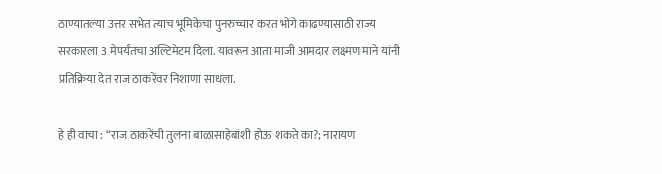ठाण्यातल्या उत्तर सभेत त्याच भूमिकेचा पुनरुच्चार करत भोंगे काढण्यासाठी राज्य सरकारला 3 मेपर्यंतचा अल्टिमेटम दिला. यावरून आता माजी आमदार लक्ष्मण माने यांनी प्रतिक्रिया देत राज ठाकरेंवर निशाणा साधला.

हे ही वाचा : “राज ठाकरेंची तुलना बाळासाहेबांशी होऊ शकते का?; नारायण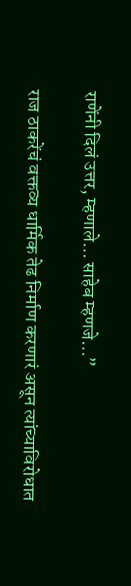राणेंनी दिलं उत्तर, म्हणाले… साहेब म्हणजे…”

राज ठाकरेंचं वक्तव्य धार्मिक तेढ निर्माण करणारं असून त्यांच्याविरोधात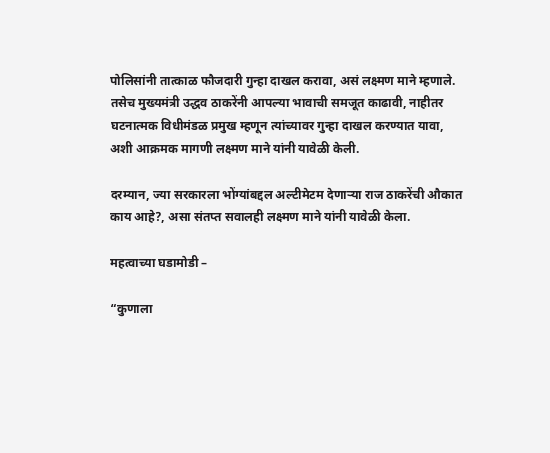पोलिसांनी तात्काळ फौजदारी गुन्हा दाखल करावा, असं लक्ष्मण माने म्हणाले. तसेच मुख्यमंत्री उद्धव ठाकरेंनी आपल्या भावाची समजूत काढावी, नाहीतर घटनात्मक विधीमंडळ प्रमुख म्हणून त्यांच्यावर गुन्हा दाखल करण्यात यावा, अशी आक्रमक मागणी लक्ष्मण माने यांनी यावेळी केली.

दरम्यान, ज्या सरकारला भोंग्यांबद्दल अल्टीमेटम देणाऱ्या राज ठाकरेंची औकात काय आहे?, असा संतप्त सवालही लक्ष्मण माने यांनी यावेळी केला.

महत्वाच्या घडामोडी –

“कुणाला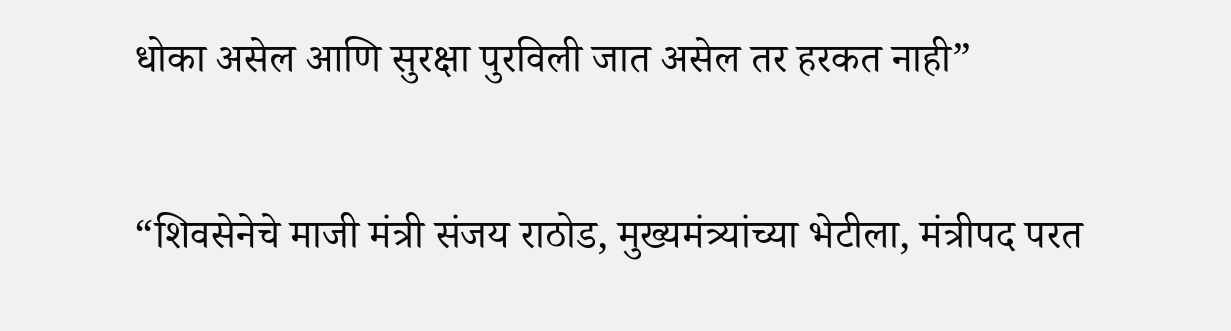धोका असेल आणि सुरक्षा पुरविली जात असेल तर हरकत नाही”

“शिवसेनेचे माजी मंत्री संजय राठोड, मुख्यमंत्र्यांच्या भेटीला, मंत्रीपद परत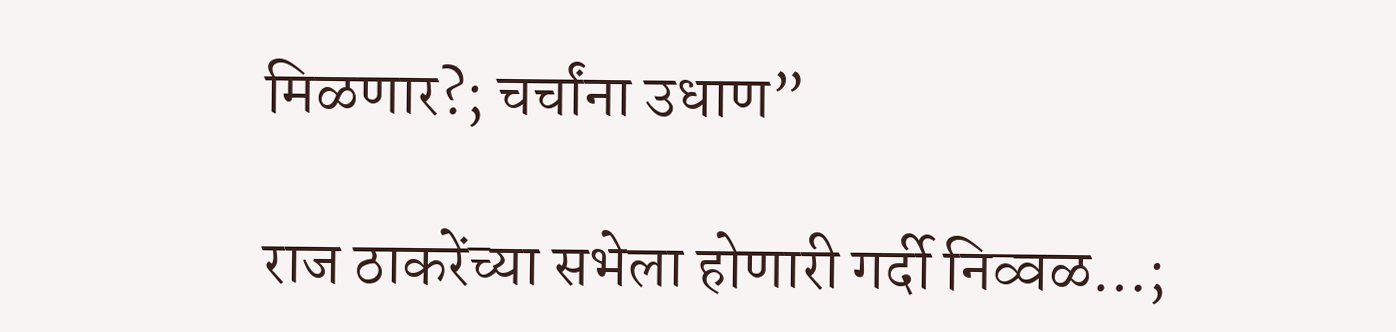मिळणार?; चर्चांना उधाण”

राज ठाकरेंच्या सभेला होणारी गर्दी निव्वळ…;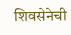शिवसेनेची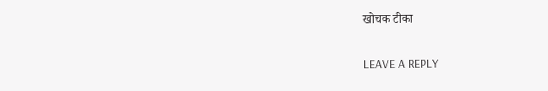खोचक टीका

LEAVE A REPLY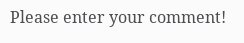Please enter your comment!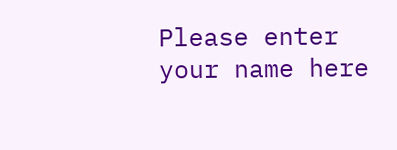Please enter your name here